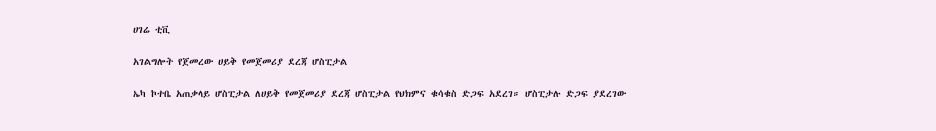ሀገሬ ቲቪ

አገልግሎት የጀመረው ሀይቅ የመጀመሪያ ደረጃ ሆስፒታል

ኤካ ኮተቤ አጠቃላይ ሆስፒታል ለሀይቅ የመጀመሪያ ደረጃ ሆስፒታል የህክምና ቁሳቁስ ድጋፍ አደረገ። ሆስፒታሉ ድጋፍ ያደረገው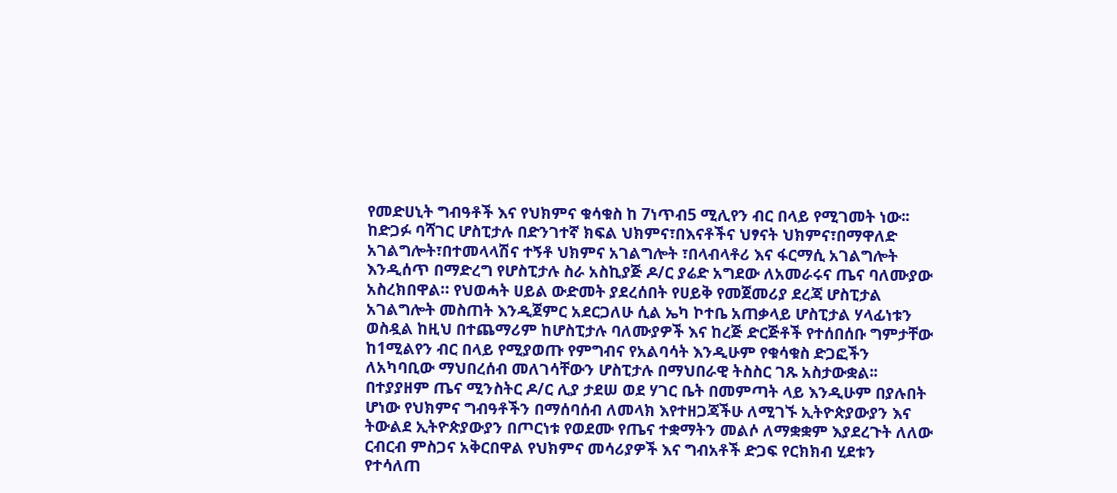የመድሀኒት ግብዓቶች እና የህክምና ቁሳቁስ ከ 7ነጥብ5 ሚሊየን ብር በላይ የሚገመት ነው፡፡ ከድጋፉ ባሻገር ሆስፒታሉ በድንገተኛ ክፍል ህክምና፣በእናቶችና ህፃናት ህክምና፣በማዋለድ አገልግሎት፣በተመላላሽና ተኝቶ ህክምና አገልግሎት ፣በላብላቶሪ እና ፋርማሲ አገልግሎት እንዲሰጥ በማድረግ የሆስፒታሉ ስራ አስኪያጅ ዶ/ር ያሬድ አግደው ለአመራሩና ጤና ባለሙያው አስረክበዋል። የህወሓት ሀይል ውድመት ያደረሰበት የሀይቅ የመጀመሪያ ደረጃ ሆስፒታል አገልግሎት መስጠት እንዲጀምር አደርጋለሁ ሲል ኤካ ኮተቤ አጠቃላይ ሆስፒታል ሃላፊነቱን ወስዷል ከዚህ በተጨማሪም ከሆስፒታሉ ባለሙያዎች እና ከረጅ ድርጅቶች የተሰበሰቡ ግምታቸው ከ1ሚልየን ብር በላይ የሚያወጡ የምግብና የአልባሳት እንዲሁም የቁሳቁስ ድጋፎችን ለአካባቢው ማህበረሰብ መለገሳቸውን ሆስፒታሉ በማህበራዊ ትስስር ገጹ አስታውቋል፡፡ በተያያዘም ጤና ሚንስትር ዶ/ር ሊያ ታደሠ ወደ ሃገር ቤት በመምጣት ላይ እንዲሁም በያሉበት ሆነው የህክምና ግብዓቶችን በማሰባሰብ ለመላክ እየተዘጋጃችሁ ለሚገኙ ኢትዮጵያውያን እና ትውልደ ኢትዮጵያውያን በጦርነቱ የወደሙ የጤና ተቋማትን መልሶ ለማቋቋም እያደረጉት ለለው ርብርብ ምስጋና አቅርበዋል የህክምና መሳሪያዎች እና ግብአቶች ድጋፍ የርክክብ ሂደቱን የተሳለጠ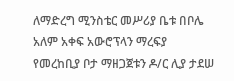ለማድረግ ሚንስቴር መሥሪያ ቤቱ በቦሌ አለም አቀፍ አውሮፕላን ማረፍያ የመረከቢያ ቦታ ማዘጋጀቱን ዶ/ር ሊያ ታደሠ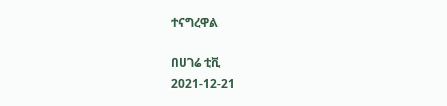ተናግረዋል

በሀገሬ ቲቪ
2021-12-21